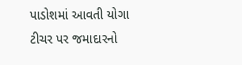પાડોશમાં આવતી યોગા ટીચર પર જમાદારનો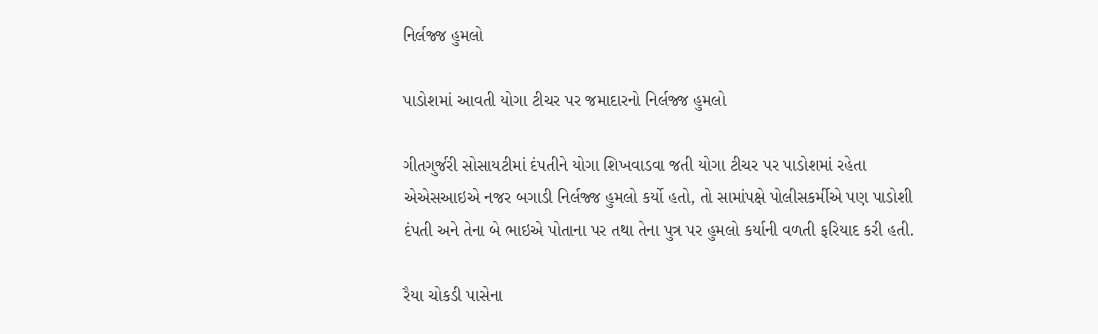નિર્લજ્જ હુમલો

પાડોશમાં આવતી યોગા ટીચર પર જમાદારનો નિર્લજ્જ હુમલો

ગીતગુર્જરી સોસાયટીમાં દંપતીને યોગા શિખવાડવા જતી યોગા ટીચર પર પાડોશમાં રહેતા એએસઆઇએ નજર બગાડી નિર્લજ્જ હુમલો કર્યો હતો, તો સામાંપક્ષે પોલીસકર્મીએ પણ પાડોશી દંપતી અને તેના બે ભાઇએ પોતાના પર તથા તેના પુત્ર પર હુમલો કર્યાની વળતી ફરિયાદ કરી હતી.

રૈયા ચોકડી પાસેના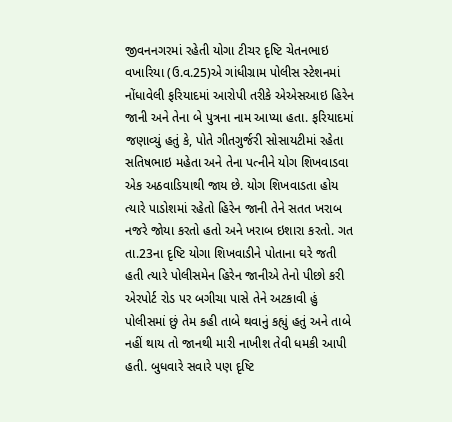જીવનનગરમાં રહેતી યોગા ટીચર દૃષ્ટિ ચેતનભાઇ વખારિયા (ઉ.વ.25)એ ગાંધીગ્રામ પોલીસ સ્ટેશનમાં નોંધાવેલી ફરિયાદમાં આરોપી તરીકે એએસઆઇ હિરેન જાની અને તેના બે પુત્રના નામ આપ્યા હતા. ફરિયાદમાં જણાવ્યું હતું કે, પોતે ગીતગુર્જરી સોસાયટીમાં રહેતા સતિષભાઇ મહેતા અને તેના પત્નીને યોગ શિખવાડવા એક અઠવાડિયાથી જાય છે. યોગ શિખવાડતા હોય ત્યારે પાડોશમાં રહેતો હિરેન જાની તેને સતત ખરાબ નજરે જોયા કરતો હતો અને ખરાબ ઇશારા કરતો. ગત તા.23ના દૃષ્ટિ યોગા શિખવાડીને પોતાના ઘરે જતી હતી ત્યારે પોલીસમેન હિરેન જાનીએ તેનો પીછો કરી એરપોર્ટ રોડ પર બગીચા પાસે તેને અટકાવી હું પોલીસમાં છું તેમ કહી તાબે થવાનું કહ્યું હતું અને તાબે નહીં થાય તો જાનથી મારી નાખીશ તેવી ધમકી આપી હતી. બુધવારે સવારે પણ દૃષ્ટિ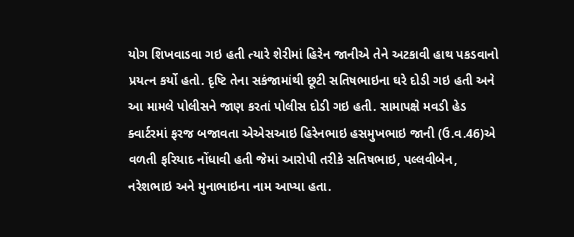યોગ શિખવાડવા ગઇ હતી ત્યારે શેરીમાં હિરેન જાનીએ તેને અટકાવી હાથ પકડવાનો પ્રયત્ન કર્યો હતો. દૃષ્ટિ તેના સકંજામાંથી છૂટી સતિષભાઇના ઘરે દોડી ગઇ હતી અને આ મામલે પોલીસને જાણ કરતાં પોલીસ દોડી ગઇ હતી. સામાપક્ષે મવડી હેડ ક્વાર્ટરમાં ફરજ બજાવતા એએસઆઇ હિરેનભાઇ હસમુખભાઇ જાની (ઉ.વ.46)એ વળતી ફરિયાદ નોંધાવી હતી જેમાં આરોપી તરીકે સતિષભાઇ, પલ્લવીબેન, નરેશભાઇ અને મુનાભાઇના નામ આપ્યા હતા.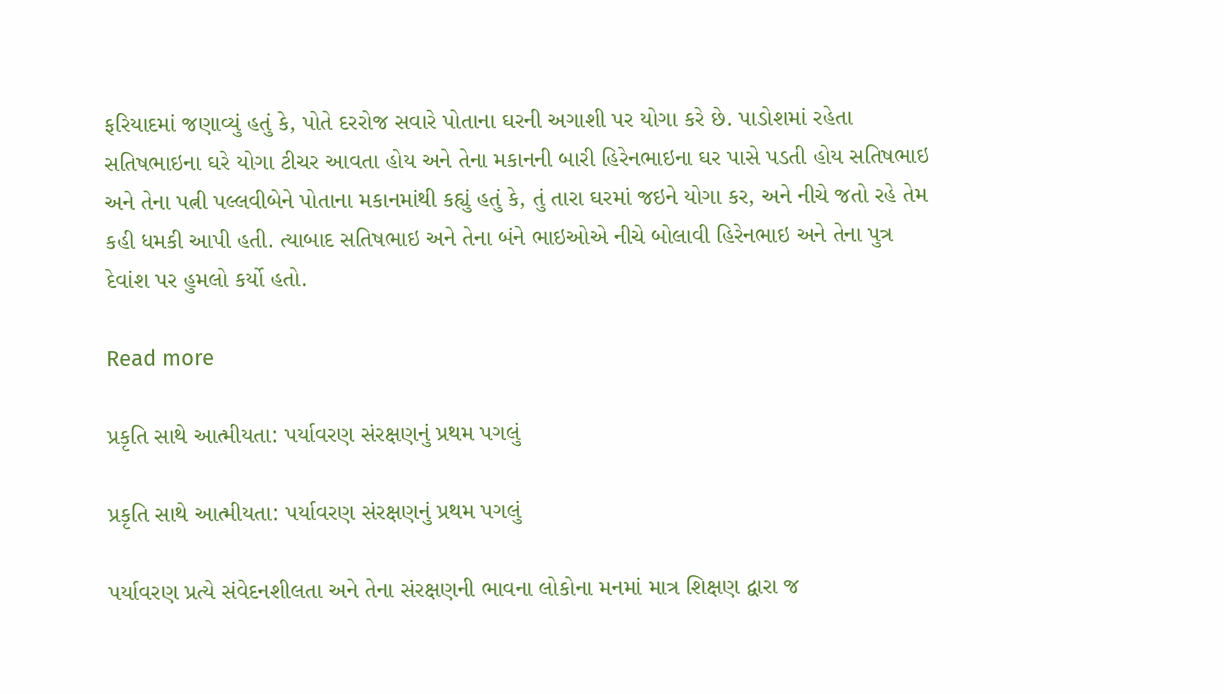ફરિયાદમાં જણાવ્યું હતું કે, પોતે દરરોજ સવારે પોતાના ઘરની અગાશી પર યોગા કરે છે. પાડોશમાં રહેતા સતિષભાઇના ઘરે યોગા ટીચર આવતા હોય અને તેના મકાનની બારી હિરેનભાઇના ઘર પાસે પડતી હોય સતિષભાઇ અને તેના પત્ની પલ્લવીબેને પોતાના મકાનમાંથી કહ્યું હતું કે, તું તારા ઘરમાં જઇને યોગા કર, અને નીચે જતો રહે તેમ કહી ધમકી આપી હતી. ત્યાબાદ સતિષભાઇ અને તેના બંને ભાઇઓએ નીચે બોલાવી હિરેનભાઇ અને તેના પુત્ર દેવાંશ પર હુમલો કર્યો હતો.

Read more

પ્રકૃતિ સાથે આત્મીયતા: પર્યાવરણ સંરક્ષણનું પ્રથમ પગલું

પ્રકૃતિ સાથે આત્મીયતા: પર્યાવરણ સંરક્ષણનું પ્રથમ પગલું

પર્યાવરણ પ્રત્યે સંવેદનશીલતા અને તેના સંરક્ષણની ભાવના લોકોના મનમાં માત્ર શિક્ષણ દ્વારા જ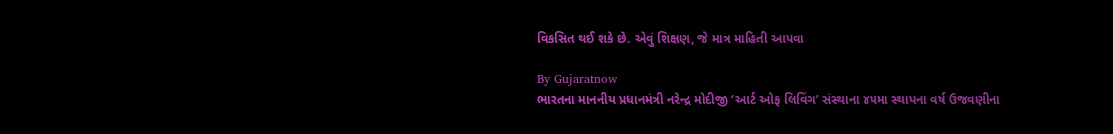વિકસિત થઈ શકે છે. એવું શિક્ષણ, જે માત્ર માહિતી આપવા

By Gujaratnow
ભારતના માનનીય પ્રધાનમંત્રી નરેન્દ્ર મોદીજી ‘આર્ટ ઓફ લિવિંગ’ સંસ્થાના ૪૫મા સ્થાપના વર્ષ ઉજવણીના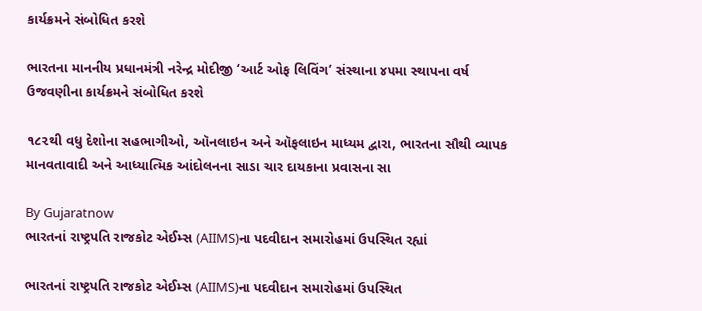કાર્યક્રમને સંબોધિત કરશે

ભારતના માનનીય પ્રધાનમંત્રી નરેન્દ્ર મોદીજી ‘આર્ટ ઓફ લિવિંગ’ સંસ્થાના ૪૫મા સ્થાપના વર્ષ ઉજવણીના કાર્યક્રમને સંબોધિત કરશે

૧૮૨થી વધુ દેશોના સહભાગીઓ, ઑનલાઇન અને ઑફલાઇન માધ્યમ દ્વારા, ભારતના સૌથી વ્યાપક માનવતાવાદી અને આધ્યાત્મિક આંદોલનના સાડા ચાર દાયકાના પ્રવાસના સા

By Gujaratnow
ભારતનાં રાષ્ટ્રપતિ રાજકોટ એઈમ્સ (AIIMS)ના પદવીદાન સમારોહમાં ઉપસ્થિત રહ્યાં

ભારતનાં રાષ્ટ્રપતિ રાજકોટ એઈમ્સ (AIIMS)ના પદવીદાન સમારોહમાં ઉપસ્થિત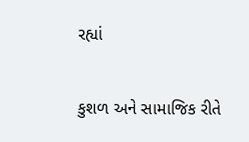રહ્યાં

કુશળ અને સામાજિક રીતે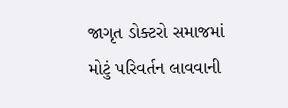જાગૃત ડોક્ટરો સમાજમાં મોટું પરિવર્તન લાવવાની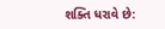શક્તિ ધરાવે છે: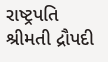રાષ્ટ્રપતિ શ્રીમતી દ્રૌપદી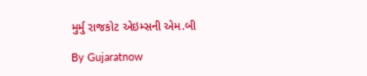મુર્મુ રાજકોટ એઇમ્સની એમ.બી

By Gujaratnow